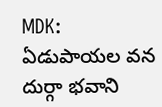MDK: ఏడుపాయల వన దుర్గా భవాని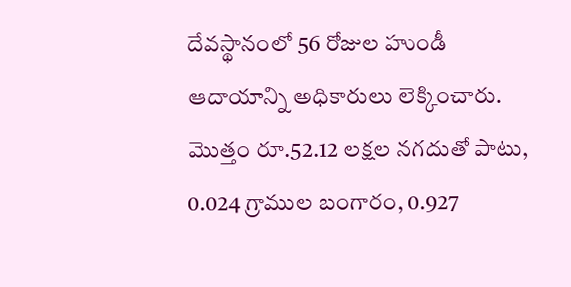దేవస్థానంలో 56 రోజుల హుండీ ఆదాయాన్ని అధికారులు లెక్కించారు. మొత్తం రూ.52.12 లక్షల నగదుతో పాటు, 0.024 గ్రాముల బంగారం, 0.927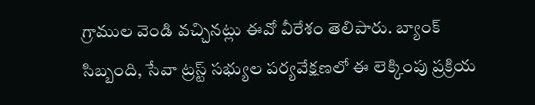గ్రాముల వెండి వచ్చినట్లు ఈవో వీరేశం తెలిపారు. బ్యాంక్ సిబ్బంది, సేవా ట్రస్ట్ సభ్యుల పర్యవేక్షణలో ఈ లెక్కింపు ప్రక్రియ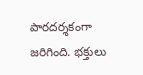పారదర్శకంగా జరిగింది. భక్తులు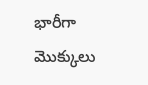భారీగా మొక్కులు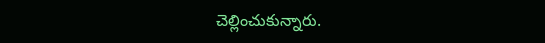చెల్లించుకున్నారు.